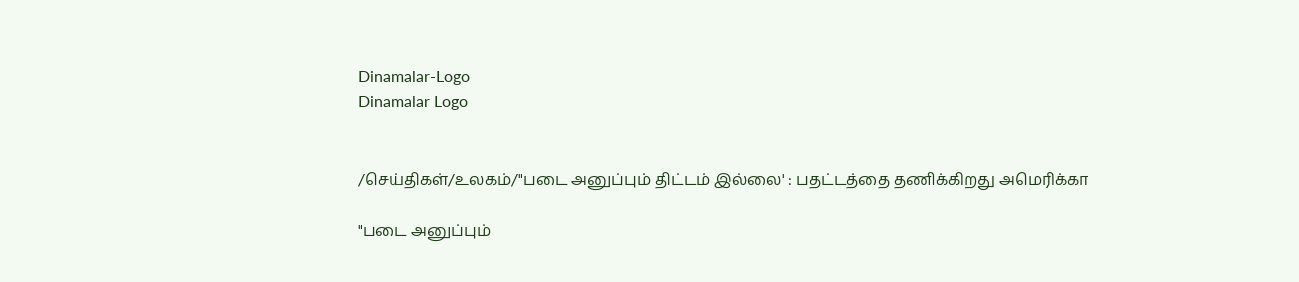Dinamalar-Logo
Dinamalar Logo


/செய்திகள்/உலகம்/"படை அனுப்பும் திட்டம் இல்லை' : பதட்டத்தை தணிக்கிறது அமெரிக்கா

"படை அனுப்பும்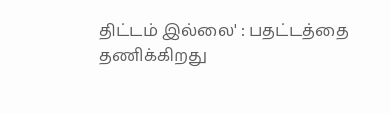திட்டம் இல்லை' : பதட்டத்தை தணிக்கிறது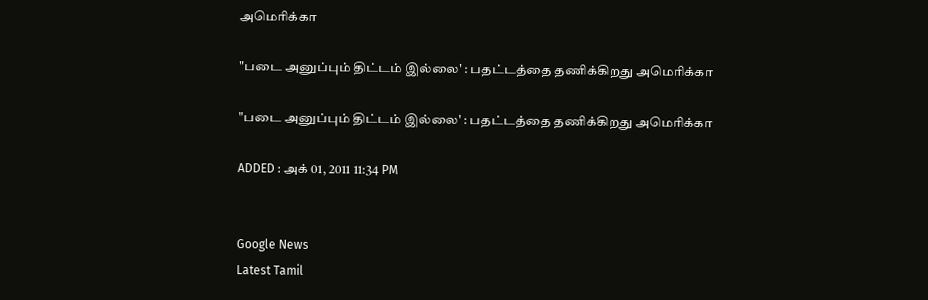அமெரிக்கா

"படை அனுப்பும் திட்டம் இல்லை' : பதட்டத்தை தணிக்கிறது அமெரிக்கா

"படை அனுப்பும் திட்டம் இல்லை' : பதட்டத்தை தணிக்கிறது அமெரிக்கா

ADDED : அக் 01, 2011 11:34 PM


Google News
Latest Tamil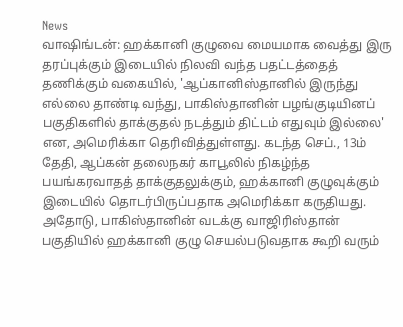News
வாஷிங்டன்: ஹக்கானி குழுவை மையமாக வைத்து இரு தரப்புக்கும் இடையில் நிலவி வந்த பதட்டத்தைத் தணிக்கும் வகையில், 'ஆப்கானிஸ்தானில் இருந்து எல்லை தாண்டி வந்து, பாகிஸ்தானின் பழங்குடியினப் பகுதிகளில் தாக்குதல் நடத்தும் திட்டம் எதுவும் இல்லை' என, அமெரிக்கா தெரிவித்துள்ளது. கடந்த செப்., 13ம் தேதி, ஆப்கன் தலைநகர் காபூலில் நிகழ்ந்த பயங்கரவாதத் தாக்குதலுக்கும், ஹக்கானி குழுவுக்கும் இடையில் தொடர்பிருப்பதாக அமெரிக்கா கருதியது. அதோடு, பாகிஸ்தானின் வடக்கு வாஜிரிஸ்தான் பகுதியில் ஹக்கானி குழு செயல்படுவதாக கூறி வரும்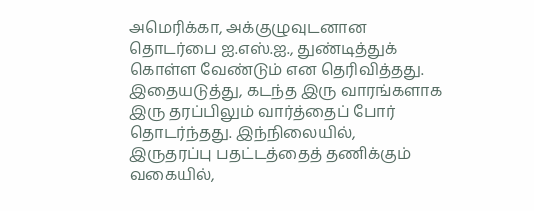அமெரிக்கா, அக்குழுவுடனான தொடர்பை ஐ.எஸ்.ஐ., துண்டித்துக் கொள்ள வேண்டும் என தெரிவித்தது. இதையடுத்து, கடந்த இரு வாரங்களாக இரு தரப்பிலும் வார்த்தைப் போர் தொடர்ந்தது. இந்நிலையில், இருதரப்பு பதட்டத்தைத் தணிக்கும் வகையில்,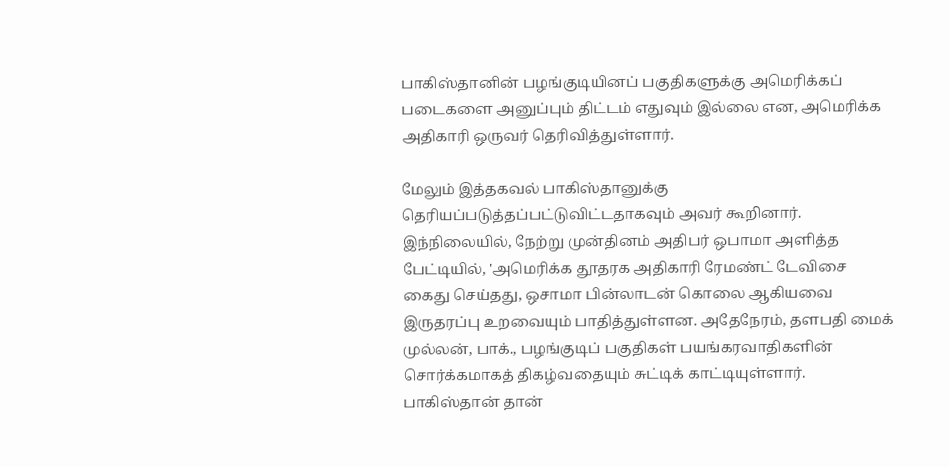பாகிஸ்தானின் பழங்குடியினப் பகுதிகளுக்கு அமெரிக்கப் படைகளை அனுப்பும் திட்டம் எதுவும் இல்லை என, அமெரிக்க அதிகாரி ஒருவர் தெரிவித்துள்ளார்.

மேலும் இத்தகவல் பாகிஸ்தானுக்கு தெரியப்படுத்தப்பட்டுவிட்டதாகவும் அவர் கூறினார். இந்நிலையில், நேற்று முன்தினம் அதிபர் ஒபாமா அளித்த பேட்டியில், 'அமெரிக்க தூதரக அதிகாரி ரேமண்ட் டேவிசை கைது செய்தது, ஒசாமா பின்லாடன் கொலை ஆகியவை இருதரப்பு உறவையும் பாதித்துள்ளன. அதேநேரம், தளபதி மைக் முல்லன், பாக்., பழங்குடிப் பகுதிகள் பயங்கரவாதிகளின் சொர்க்கமாகத் திகழ்வதையும் சுட்டிக் காட்டியுள்ளார். பாகிஸ்தான் தான்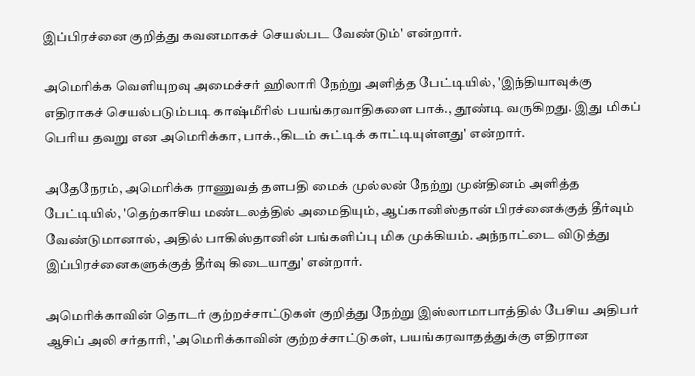இப்பிரச்னை குறித்து கவனமாகச் செயல்பட வேண்டும்' என்றார்.

அமெரிக்க வெளியுறவு அமைச்சர் ஹிலாரி நேற்று அளித்த பேட்டியில், 'இந்தியாவுக்கு எதிராகச் செயல்படும்படி காஷ்மீரில் பயங்கரவாதிகளை பாக்., தூண்டி வருகிறது. இது மிகப் பெரிய தவறு என அமெரிக்கா, பாக்.,கிடம் சுட்டிக் காட்டியுள்ளது' என்றார்.

அதேநேரம், அமெரிக்க ராணுவத் தளபதி மைக் முல்லன் நேற்று முன்தினம் அளித்த பேட்டியில், 'தெற்காசிய மண்டலத்தில் அமைதியும், ஆப்கானிஸ்தான் பிரச்னைக்குத் தீர்வும் வேண்டுமானால், அதில் பாகிஸ்தானின் பங்களிப்பு மிக முக்கியம். அந்நாட்டை விடுத்து இப்பிரச்னைகளுக்குத் தீர்வு கிடையாது' என்றார்.

அமெரிக்காவின் தொடர் குற்றச்சாட்டுகள் குறித்து நேற்று இஸ்லாமாபாத்தில் பேசிய அதிபர் ஆசிப் அலி சர்தாரி, 'அமெரிக்காவின் குற்றச்சாட்டுகள், பயங்கரவாதத்துக்கு எதிரான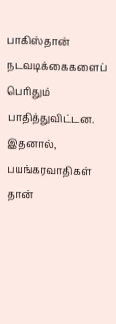பாகிஸ்தான் நடவடிக்கைகளைப் பெரிதும் பாதித்துவிட்டன. இதனால், பயங்கரவாதிகள் தான்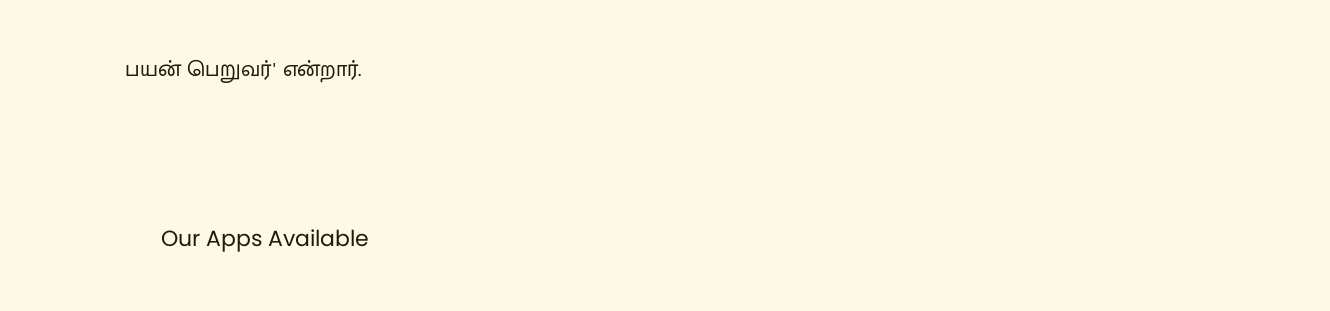பயன் பெறுவர்' என்றார்.





      Our Apps Available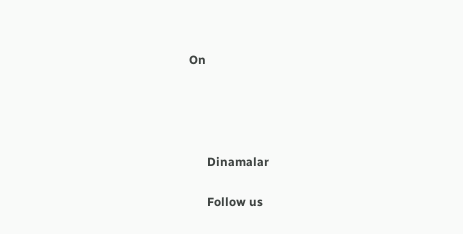On




      Dinamalar

      Follow us